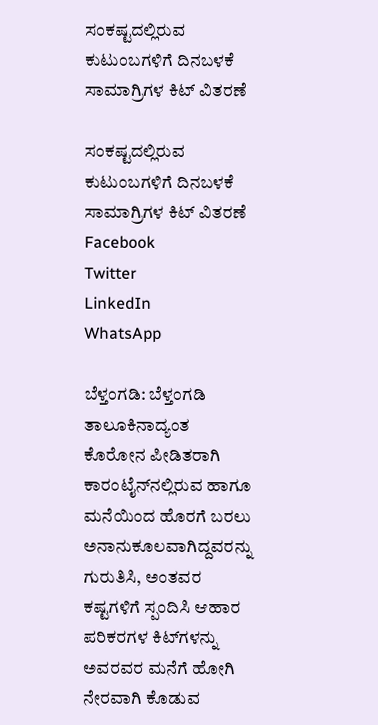ಸಂಕಷ್ಟದಲ್ಲಿರುವ ಕುಟುಂಬಗಳಿಗೆ ದಿನಬಳಕೆ ಸಾಮಾಗ್ರಿಗಳ ಕಿಟ್ ವಿತರಣೆ

ಸಂಕಷ್ಟದಲ್ಲಿರುವ ಕುಟುಂಬಗಳಿಗೆ ದಿನಬಳಕೆ ಸಾಮಾಗ್ರಿಗಳ ಕಿಟ್ ವಿತರಣೆ
Facebook
Twitter
LinkedIn
WhatsApp

ಬೆಳ್ತಂಗಡಿ: ಬೆಳ್ತಂಗಡಿ ತಾಲೂಕಿನಾದ್ಯಂತ ಕೊರೋನ ಪೀಡಿತರಾಗಿ ಕಾರಂಟೈನ್‌ನಲ್ಲಿರುವ ಹಾಗೂ ಮನೆಯಿಂದ ಹೊರಗೆ ಬರಲು ಅನಾನುಕೂಲವಾಗಿದ್ದವರನ್ನು ಗುರುತಿಸಿ, ಅಂತವರ ಕಷ್ಟಗಳಿಗೆ ಸ್ಪಂದಿಸಿ ಆಹಾರ ಪರಿಕರಗಳ ಕಿಟ್‌ಗಳನ್ನು ಅವರವರ ಮನೆಗೆ ಹೋಗಿ ನೇರವಾಗಿ ಕೊಡುವ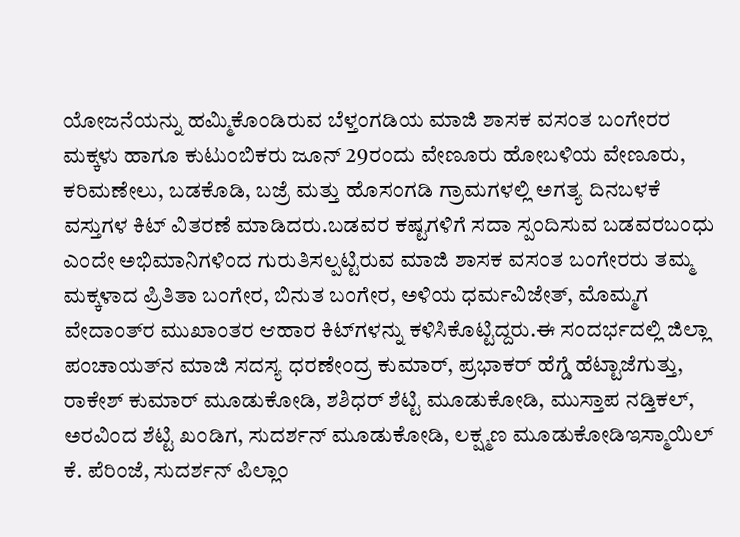ಯೋಜನೆಯನ್ನು ಹಮ್ಮಿಕೊಂಡಿರುವ ಬೆಳ್ತಂಗಡಿಯ ಮಾಜಿ ಶಾಸಕ ವಸಂತ ಬಂಗೇರರ ಮಕ್ಕಳು ಹಾಗೂ ಕುಟುಂಬಿಕರು ಜೂನ್ 29ರಂದು ವೇಣೂರು ಹೋಬಳಿಯ ವೇಣೂರು, ಕರಿಮಣೇಲು, ಬಡಕೊಡಿ, ಬಜ್ರೆ ಮತ್ತು ಹೊಸಂಗಡಿ ಗ್ರಾಮಗಳಲ್ಲಿ ಅಗತ್ಯ ದಿನಬಳಕೆ ವಸ್ತುಗಳ ಕಿಟ್ ವಿತರಣೆ ಮಾಡಿದರು.ಬಡವರ ಕಷ್ಟಗಳಿಗೆ ಸದಾ ಸ್ಪಂದಿಸುವ ಬಡವರಬಂಧು ಎಂದೇ ಅಭಿಮಾನಿಗಳಿಂದ ಗುರುತಿಸಲ್ಪಟ್ಟಿರುವ ಮಾಜಿ ಶಾಸಕ ವಸಂತ ಬಂಗೇರರು ತಮ್ಮ ಮಕ್ಕಳಾದ ಪ್ರಿತಿತಾ ಬಂಗೇರ, ಬಿನುತ ಬಂಗೇರ, ಅಳಿಯ ಧರ್ಮವಿಜೇತ್, ಮೊಮ್ಮಗ ವೇದಾಂತ್‌ರ ಮುಖಾಂತರ ಆಹಾರ ಕಿಟ್‌ಗಳನ್ನು ಕಳಿಸಿಕೊಟ್ಟಿದ್ದರು.ಈ ಸಂದರ್ಭದಲ್ಲಿ ಜಿಲ್ಲಾ ಪಂಚಾಯತ್‌ನ ಮಾಜಿ ಸದಸ್ಯ ಧರಣೇಂದ್ರ ಕುಮಾರ್, ಪ್ರಭಾಕರ್ ಹೆಗ್ಡೆ ಹೆಟ್ಟಾಜೆಗುತ್ತು, ರಾಕೇಶ್ ಕುಮಾರ್ ಮೂಡುಕೋಡಿ, ಶಶಿಧರ್ ಶೆಟ್ಟಿ ಮೂಡುಕೋಡಿ, ಮುಸ್ತಾಪ ನಡ್ತಿಕಲ್, ಅರವಿಂದ ಶೆಟ್ಟಿ ಖಂಡಿಗ, ಸುದರ್ಶನ್ ಮೂಡುಕೋಡಿ, ಲಕ್ಷ್ಮಣ ಮೂಡುಕೋಡಿಇಸ್ಮಾಯಿಲ್ ಕೆ. ಪೆರಿಂಜೆ, ಸುದರ್ಶನ್ ಪಿಲ್ಲಾಂ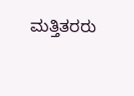ಮತ್ತಿತರರು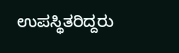ಉಪಸ್ಥಿತರಿದ್ದರು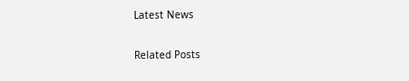Latest News

Related Posts